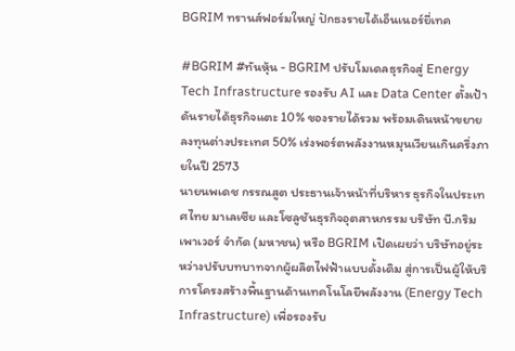BGRIM ทรานส์ฟอร์มใหญ่ ปักธงรายได้เอ็นเนอร์ยี่เทค

#BGRIM #ทันหุ้น - BGRIM ปรับโมเดลธุรกิจสู่ Energy Tech Infrastructure รองรับ AI และ Data Center ตั้งเป้าดันรายได้ธุรกิจแตะ 10% ของรายได้รวม พร้อมเดินหน้าขยายลงทุนต่างประเทศ 50% เร่งพอร์ตพลังงานหมุนเวียนเกินครึ่งภายในปี 2573
นายนพเดช กรรณสูต ประธานเจ้าหน้าที่บริหาร ธุรกิจในประเทศไทย มาเลเซีย และโซลูชันธุรกิจอุตสาหกรรม บริษัท บี.กริม เพาเวอร์ จำกัด (มหาชน) หรือ BGRIM เปิดเผยว่า บริษัทอยู่ระหว่างปรับบทบาทจากผู้ผลิตไฟฟ้าแบบดั้งเดิม สู่การเป็นผู้ให้บริการโครงสร้างพื้นฐานด้านเทคโนโลยีพลังงาน (Energy Tech Infrastructure) เพื่อรองรับ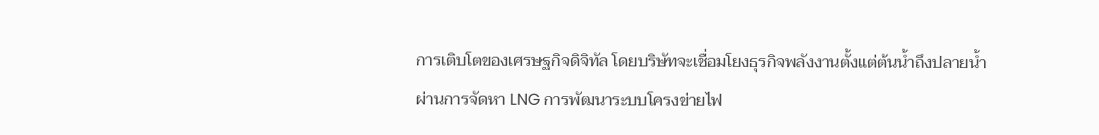การเติบโตของเศรษฐกิจดิจิทัล โดยบริษัทจะเชื่อมโยงธุรกิจพลังงานตั้งแต่ต้นน้ำถึงปลายน้ำ ผ่านการจัดหา LNG การพัฒนาระบบโครงข่ายไฟ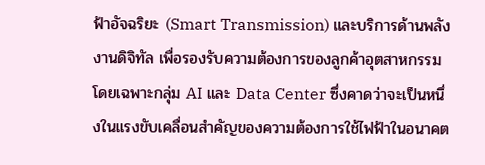ฟ้าอัจฉริยะ (Smart Transmission) และบริการด้านพลังงานดิจิทัล เพื่อรองรับความต้องการของลูกค้าอุตสาหกรรม โดยเฉพาะกลุ่ม AI และ Data Center ซึ่งคาดว่าจะเป็นหนึ่งในแรงขับเคลื่อนสำคัญของความต้องการใช้ไฟฟ้าในอนาคต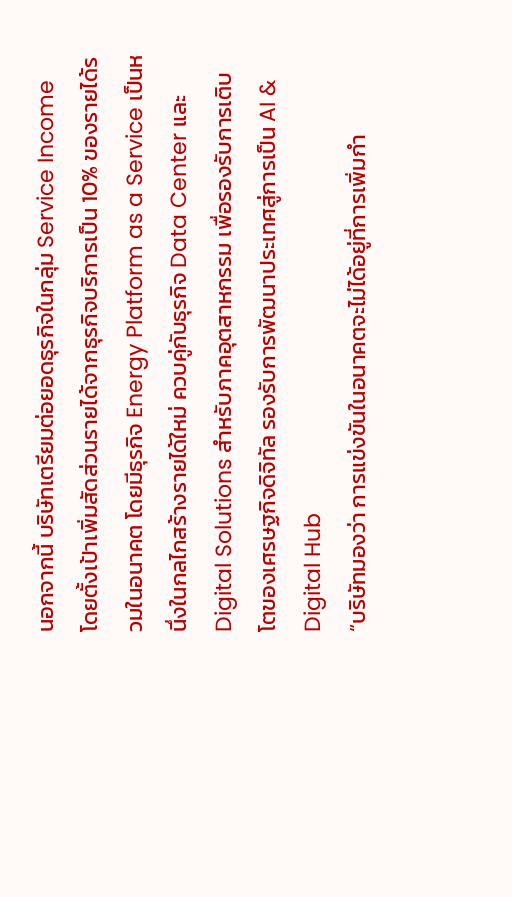นอกจากนี้ บริษัทเตรียมต่อยอดธุรกิจในกลุ่ม Service Income โดยตั้งเป้าเพิ่มสัดส่วนรายได้จากธุรกิจบริการเป็น 10% ของรายได้รวมในอนาคต โดยมีธุรกิจ Energy Platform as a Service เป็นหนึ่งในกลไกสร้างรายได้ใหม่ ควบคู่กับธุรกิจ Data Center และ Digital Solutions สำหรับภาคอุตสาหกรรม เพื่อรองรับการเติบโตของเศรษฐกิจดิจิทัล รองรับการพัฒนาประเทศสู่การเป็น AI & Digital Hub
“บริษัทมองว่า การแข่งขันในอนาคตจะไม่ได้อยู่ที่การเพิ่มกำ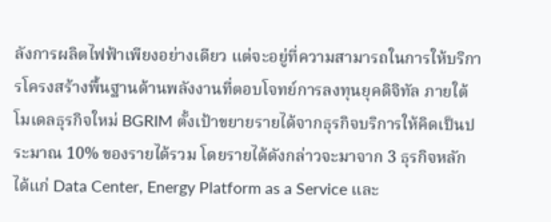ลังการผลิตไฟฟ้าเพียงอย่างเดียว แต่จะอยู่ที่ความสามารถในการให้บริการโครงสร้างพื้นฐานด้านพลังงานที่ตอบโจทย์การลงทุนยุคดิจิทัล ภายใต้โมเดลธุรกิจใหม่ BGRIM ตั้งเป้าขยายรายได้จากธุรกิจบริการให้คิดเป็นประมาณ 10% ของรายได้รวม โดยรายได้ดังกล่าวจะมาจาก 3 ธุรกิจหลัก ได้แก่ Data Center, Energy Platform as a Service และ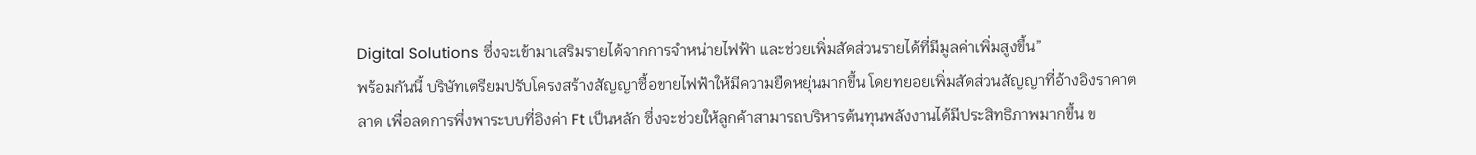Digital Solutions ซึ่งจะเข้ามาเสริมรายได้จากการจำหน่ายไฟฟ้า และช่วยเพิ่มสัดส่วนรายได้ที่มีมูลค่าเพิ่มสูงขึ้น”
พร้อมกันนี้ บริษัทเตรียมปรับโครงสร้างสัญญาซื้อขายไฟฟ้าให้มีความยืดหยุ่นมากขึ้น โดยทยอยเพิ่มสัดส่วนสัญญาที่อ้างอิงราคาตลาด เพื่อลดการพึ่งพาระบบที่อิงค่า Ft เป็นหลัก ซึ่งจะช่วยให้ลูกค้าสามารถบริหารต้นทุนพลังงานได้มีประสิทธิภาพมากขึ้น ข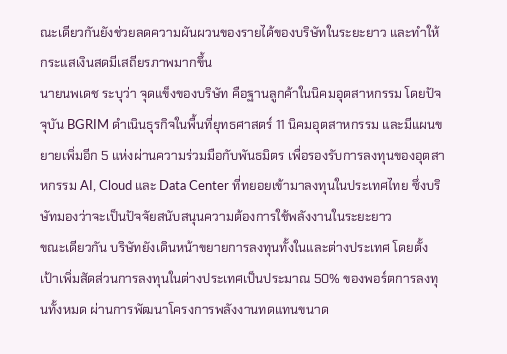ณะเดียวกันยังช่วยลดความผันผวนของรายได้ของบริษัทในระยะยาว และทำให้กระแสเงินสดมีเสถียรภาพมากขึ้น
นายนพเดช ระบุว่า จุดแข็งของบริษัท คือฐานลูกค้าในนิคมอุตสาหกรรม โดยปัจจุบัน BGRIM ดำเนินธุรกิจในพื้นที่ยุทธศาสตร์ 11 นิคมอุตสาหกรรม และมีแผนขยายเพิ่มอีก 5 แห่งผ่านความร่วมมือกับพันธมิตร เพื่อรองรับการลงทุนของอุตสาหกรรม AI, Cloud และ Data Center ที่ทยอยเข้ามาลงทุนในประเทศไทย ซึ่งบริษัทมองว่าจะเป็นปัจจัยสนับสนุนความต้องการใช้พลังงานในระยะยาว
ขณะเดียวกัน บริษัทยังเดินหน้าขยายการลงทุนทั้งในและต่างประเทศ โดยตั้งเป้าเพิ่มสัดส่วนการลงทุนในต่างประเทศเป็นประมาณ 50% ของพอร์ตการลงทุนทั้งหมด ผ่านการพัฒนาโครงการพลังงานทดแทนขนาด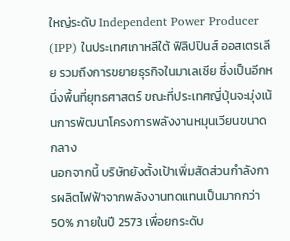ใหญ่ระดับ Independent Power Producer (IPP) ในประเทศเกาหลีใต้ ฟิลิปปินส์ ออสเตรเลีย รวมถึงการขยายธุรกิจในมาเลเซีย ซึ่งเป็นอีกหนึ่งพื้นที่ยุทธศาสตร์ ขณะที่ประเทศญี่ปุ่นจะมุ่งเน้นการพัฒนาโครงการพลังงานหมุนเวียนขนาดกลาง
นอกจากนี้ บริษัทยังตั้งเป้าเพิ่มสัดส่วนกำลังการผลิตไฟฟ้าจากพลังงานทดแทนเป็นมากกว่า 50% ภายในปี 2573 เพื่อยกระดับ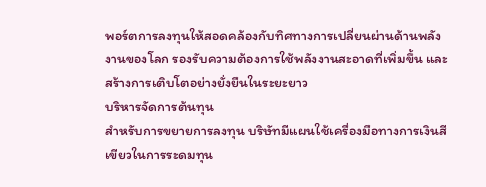พอร์ตการลงทุนให้สอดคล้องกับทิศทางการเปลี่ยนผ่านด้านพลังงานของโลก รองรับความต้องการใช้พลังงานสะอาดที่เพิ่มขึ้น และสร้างการเติบโตอย่างยั่งยืนในระยะยาว
บริหารจัดการต้นทุน
สำหรับการขยายการลงทุน บริษัทมีแผนใช้เครื่องมือทางการเงินสีเขียวในการระดมทุน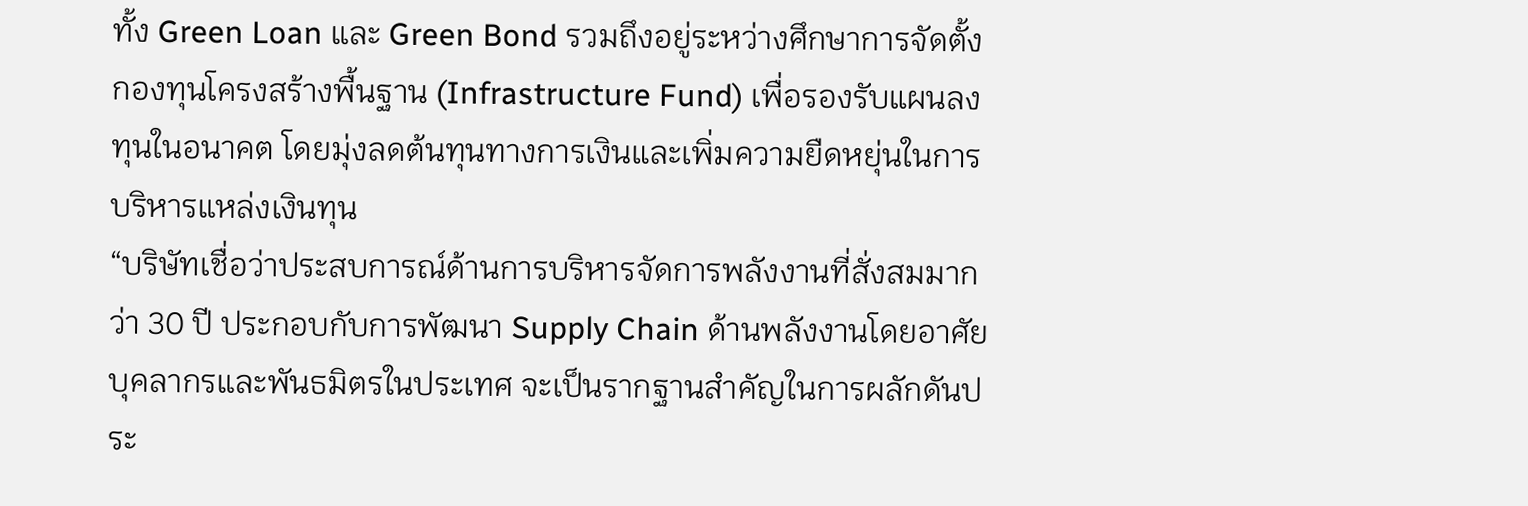ทั้ง Green Loan และ Green Bond รวมถึงอยู่ระหว่างศึกษาการจัดตั้งกองทุนโครงสร้างพื้นฐาน (Infrastructure Fund) เพื่อรองรับแผนลงทุนในอนาคต โดยมุ่งลดต้นทุนทางการเงินและเพิ่มความยืดหยุ่นในการบริหารแหล่งเงินทุน
“บริษัทเชื่อว่าประสบการณ์ด้านการบริหารจัดการพลังงานที่สั่งสมมากว่า 30 ปี ประกอบกับการพัฒนา Supply Chain ด้านพลังงานโดยอาศัยบุคลากรและพันธมิตรในประเทศ จะเป็นรากฐานสำคัญในการผลักดันประ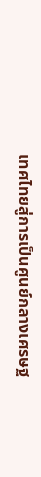เทศไทยสู่การเป็นศูนย์กลางเศรษฐ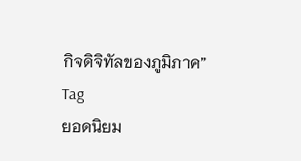กิจดิจิทัลของภูมิภาค”
Tag
ยอดนิยม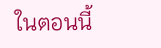ในตอนนี้